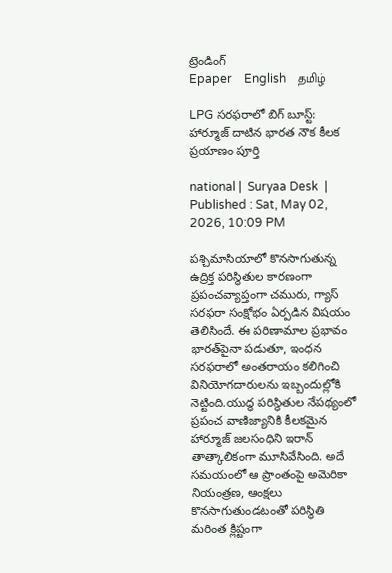ట్రెండింగ్
Epaper    English    தமிழ்

LPG సరఫరాలో బిగ్ బూస్ట్: హార్మూజ్ దాటిన భారత నౌక కీలక ప్రయాణం పూర్తి

national |  Suryaa Desk  | Published : Sat, May 02, 2026, 10:09 PM

పశ్చిమాసియాలో కొనసాగుతున్న ఉద్రిక్త పరిస్థితుల కారణంగా ప్రపంచవ్యాప్తంగా చమురు, గ్యాస్ సరఫరా సంక్షోభం ఏర్పడిన విషయం తెలిసిందే. ఈ పరిణామాల ప్రభావం భారత్‌పైనా పడుతూ, ఇంధన సరఫరాలో అంతరాయం కలిగించి వినియోగదారులను ఇబ్బందుల్లోకి నెట్టింది.యుద్ధ పరిస్థితుల నేపథ్యంలో ప్రపంచ వాణిజ్యానికి కీలకమైన హార్మూజ్ జలసంధిని ఇరాన్ తాత్కాలికంగా మూసివేసింది. అదే సమయంలో ఆ ప్రాంతంపై అమెరికా నియంత్రణ, ఆంక్షలు కొనసాగుతుండటంతో పరిస్థితి మరింత క్లిష్టంగా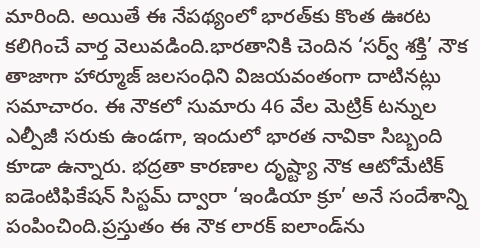మారింది. అయితే ఈ నేపథ్యంలో భారత్‌కు కొంత ఊరట కలిగించే వార్త వెలువడింది.భారతానికి చెందిన ‘సర్వ్ శక్తి’ నౌక తాజాగా హార్మూజ్ జలసంధిని విజయవంతంగా దాటినట్లు సమాచారం. ఈ నౌకలో సుమారు 46 వేల మెట్రిక్ టన్నుల ఎల్పీజీ సరుకు ఉండగా, ఇందులో భారత నావికా సిబ్బంది కూడా ఉన్నారు. భద్రతా కారణాల దృష్ట్యా నౌక ఆటోమేటిక్ ఐడెంటిఫికేషన్ సిస్టమ్ ద్వారా ‘ఇండియా క్రూ’ అనే సందేశాన్ని పంపించింది.ప్రస్తుతం ఈ నౌక లారక్ ఐలాండ్‌ను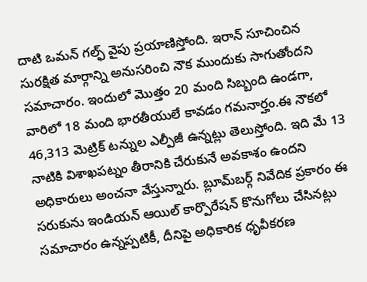దాటి ఒమన్ గల్ఫ్ వైపు ప్రయాణిస్తోంది. ఇరాన్ సూచించిన సురక్షిత మార్గాన్ని అనుసరించి నౌక ముందుకు సాగుతోందని సమాచారం. ఇందులో మొత్తం 20 మంది సిబ్బంది ఉండగా, వారిలో 18 మంది భారతీయులే కావడం గమనార్హం.ఈ నౌకలో 46,313 మెట్రిక్ టన్నుల ఎల్పీజీ ఉన్నట్లు తెలుస్తోంది. ఇది మే 13 నాటికి విశాఖపట్నం తీరానికి చేరుకునే అవకాశం ఉందని అధికారులు అంచనా వేస్తున్నారు. బ్లూమ్‌బర్గ్ నివేదిక ప్రకారం ఈ సరుకును ఇండియన్ ఆయిల్ కార్పొరేషన్ కొనుగోలు చేసినట్లు సమాచారం ఉన్నప్పటికీ, దీనిపై అధికారిక ధృవీకరణ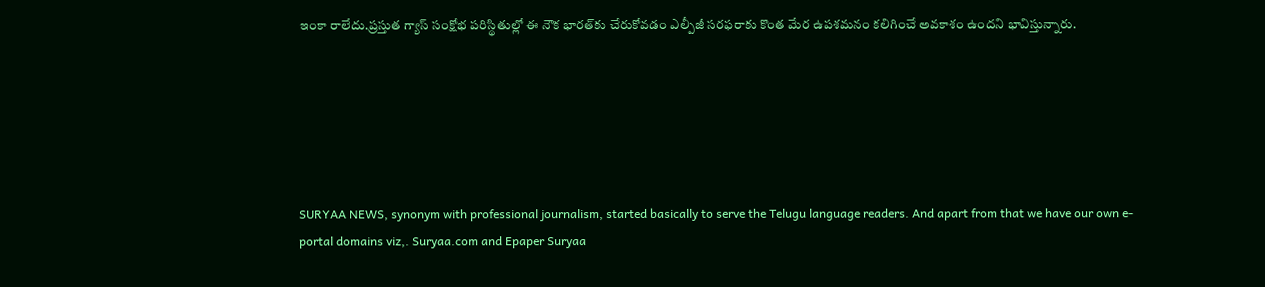ఇంకా రాలేదు.ప్రస్తుత గ్యాస్ సంక్షోభ పరిస్థితుల్లో ఈ నౌక భారత్‌కు చేరుకోవడం ఎల్పీజీ సరఫరాకు కొంత మేర ఉపశమనం కలిగించే అవకాశం ఉందని భావిస్తున్నారు.






SURYAA NEWS, synonym with professional journalism, started basically to serve the Telugu language readers. And apart from that we have our own e-portal domains viz,. Suryaa.com and Epaper Suryaa